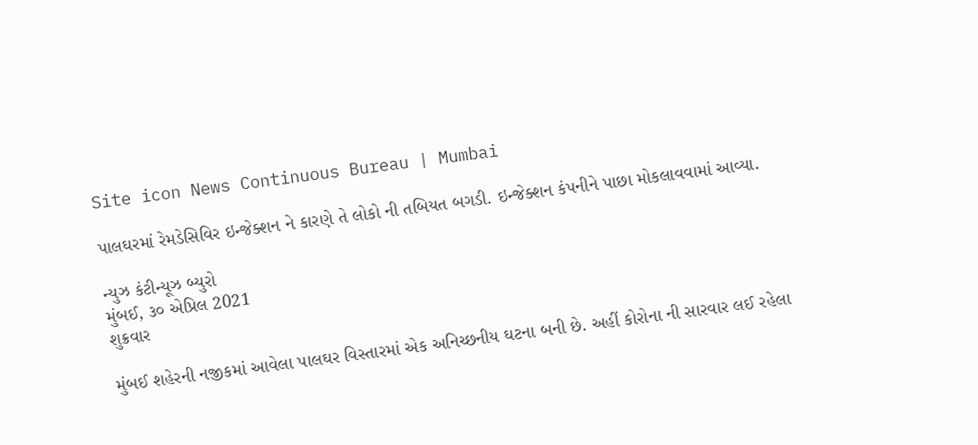Site icon News Continuous Bureau | Mumbai

પાલઘરમાં રેમડેસિવિર ઇન્જેક્શન ને કારણે તે લોકો ની તબિયત બગડી. ઇન્જેક્શન કંપનીને પાછા મોકલાવવામાં આવ્યા.

ન્યુઝ કંટીન્યૂઝ બ્યુરો
મુંબઈ, ૩૦ એપ્રિલ 2021
શુક્રવાર

મુંબઈ શહેરની નજીકમાં આવેલા પાલઘર વિસ્તારમાં એક અનિચ્છનીય ઘટના બની છે. અહીં કોરોના ની સારવાર લઈ રહેલા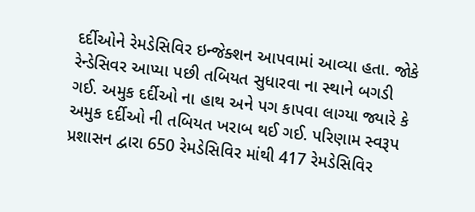દર્દીઓને રેમડેસિવિર ઇન્જેક્શન આપવામાં આવ્યા હતા. જોકે રેન્ડેસિવર આપ્યા પછી તબિયત સુધારવા ના સ્થાને બગડી ગઈ. અમુક દર્દીઓ ના હાથ અને પગ કાપવા લાગ્યા જ્યારે કે અમુક દર્દીઓ ની તબિયત ખરાબ થઈ ગઈ. પરિણામ સ્વરૂપ પ્રશાસન દ્વારા 650 રેમડેસિવિર માંથી 417 રેમડેસિવિર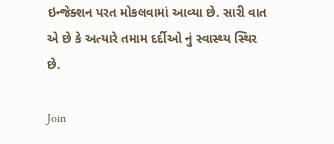ઇન્જેક્શન પરત મોકલવામાં આવ્યા છે. સારી વાત એ છે કે અત્યારે તમામ દર્દીઓ નું સ્વાસ્થ્ય સ્થિર છે.

Join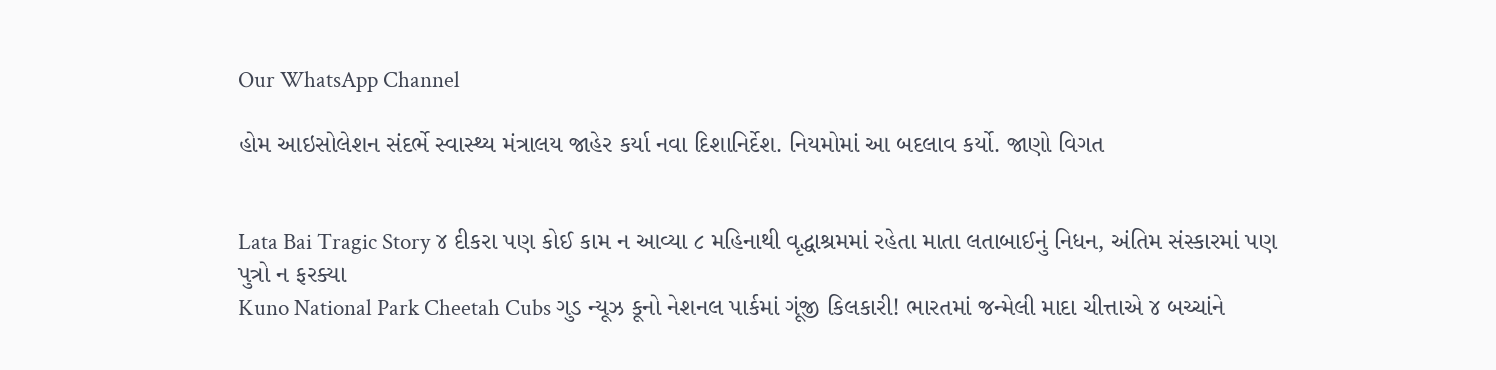Our WhatsApp Channel

હોમ આઇસોલેશન સંદર્ભે સ્વાસ્થ્ય મંત્રાલય જાહેર કર્યા નવા દિશાનિર્દેશ. નિયમોમાં આ બદલાવ કર્યો. જાણો વિગત


Lata Bai Tragic Story ૪ દીકરા પણ કોઈ કામ ન આવ્યા ૮ મહિનાથી વૃદ્ધાશ્રમમાં રહેતા માતા લતાબાઈનું નિધન, અંતિમ સંસ્કારમાં પણ પુત્રો ન ફરક્યા
Kuno National Park Cheetah Cubs ગુડ ન્યૂઝ કૂનો નેશનલ પાર્કમાં ગૂંજી કિલકારી! ભારતમાં જન્મેલી માદા ચીત્તાએ ૪ બચ્ચાંને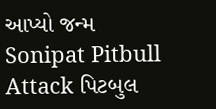આપ્યો જન્મ
Sonipat Pitbull Attack પિટબુલ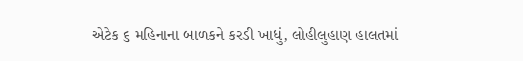એટેક ૬ મહિનાના બાળકને કરડી ખાધું, લોહીલુહાણ હાલતમાં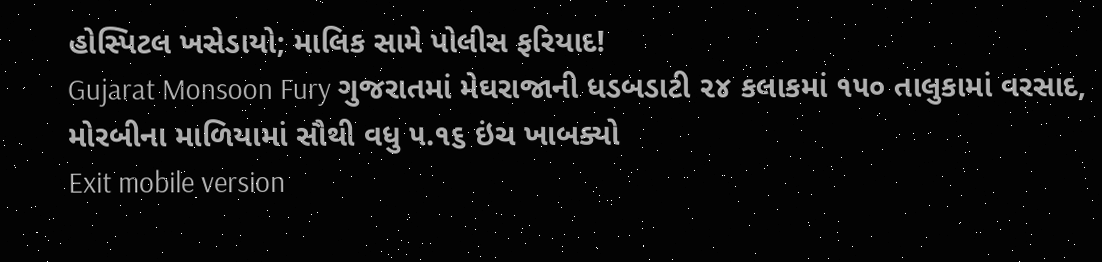હોસ્પિટલ ખસેડાયો; માલિક સામે પોલીસ ફરિયાદ!
Gujarat Monsoon Fury ગુજરાતમાં મેઘરાજાની ધડબડાટી ૨૪ કલાકમાં ૧૫૦ તાલુકામાં વરસાદ, મોરબીના માળિયામાં સૌથી વધુ ૫.૧૬ ઇંચ ખાબક્યો
Exit mobile version